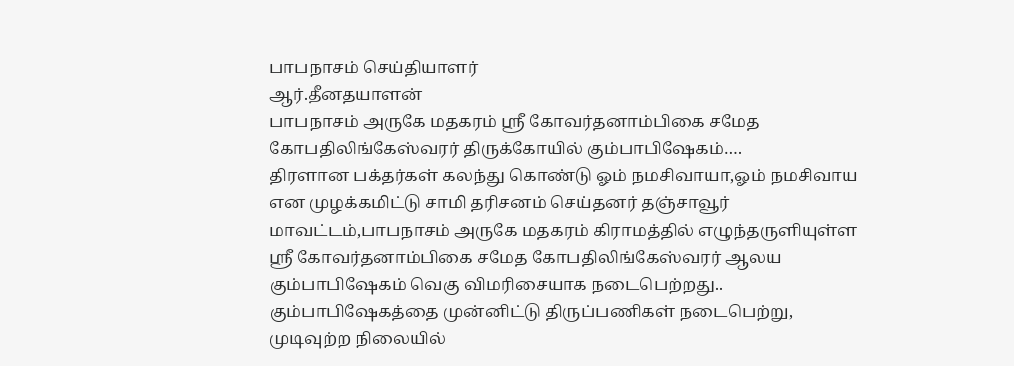பாபநாசம் செய்தியாளர்
ஆர்.தீனதயாளன்
பாபநாசம் அருகே மதகரம் ஸ்ரீ கோவர்தனாம்பிகை சமேத கோபதிலிங்கேஸ்வரர் திருக்கோயில் கும்பாபிஷேகம்….
திரளான பக்தர்கள் கலந்து கொண்டு ஓம் நமசிவாயா,ஓம் நமசிவாய என முழக்கமிட்டு சாமி தரிசனம் செய்தனர் தஞ்சாவூர் மாவட்டம்,பாபநாசம் அருகே மதகரம் கிராமத்தில் எழுந்தருளியுள்ள ஸ்ரீ கோவர்தனாம்பிகை சமேத கோபதிலிங்கேஸ்வரர் ஆலய கும்பாபிஷேகம் வெகு விமரிசையாக நடைபெற்றது..
கும்பாபிஷேகத்தை முன்னிட்டு திருப்பணிகள் நடைபெற்று, முடிவுற்ற நிலையில்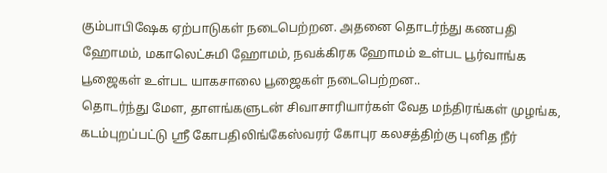கும்பாபிஷேக ஏற்பாடுகள் நடைபெற்றன. அதனை தொடர்ந்து கணபதி ஹோமம், மகாலெட்சுமி ஹோமம், நவக்கிரக ஹோமம் உள்பட பூர்வாங்க பூஜைகள் உள்பட யாகசாலை பூஜைகள் நடைபெற்றன..
தொடர்ந்து மேள, தாளங்களுடன் சிவாசாரியார்கள் வேத மந்திரங்கள் முழங்க, கடம்புறப்பட்டு ஸ்ரீ கோபதிலிங்கேஸ்வரர் கோபுர கலசத்திற்கு புனித நீர்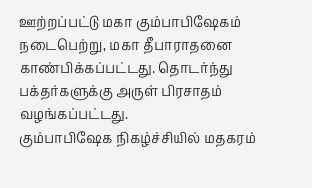ஊற்றப்பட்டு மகா கும்பாபிஷேகம் நடைபெற்று, மகா தீபாராதனை காண்பிக்கப்பட்டது. தொடர்ந்து பக்தர்களுக்கு அருள் பிரசாதம் வழங்கப்பட்டது.
கும்பாபிஷேக நிகழ்ச்சியில் மதகரம்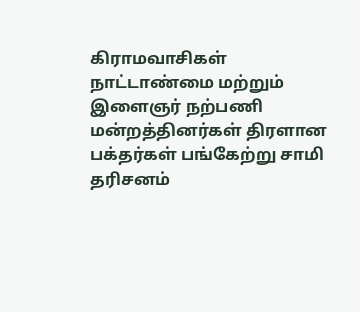கிராமவாசிகள் நாட்டாண்மை மற்றும் இளைஞர் நற்பணி மன்றத்தினர்கள் திரளான பக்தர்கள் பங்கேற்று சாமி தரிசனம்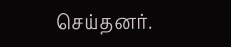செய்தனர்.